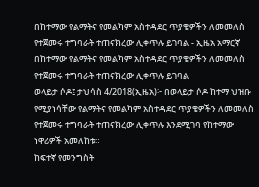በከተማው የልማትና የመልካም አስተዳደር ጥያቄዎችን ለመመለስ የተጀመሩ ተግባራት ተጠናክረው ሊቀጥሉ ይገባል - ኢዜአ አማርኛ
በከተማው የልማትና የመልካም አስተዳደር ጥያቄዎችን ለመመለስ የተጀመሩ ተግባራት ተጠናክረው ሊቀጥሉ ይገባል
ወላይታ ሶዶ፤ ታህሳስ 4/2018(ኢዜአ)፦ በወላይታ ሶዶ ከተማ ህዝቡ የሚያነሳቸው የልማትና የመልካም አስተዳደር ጥያቄዎችን ለመመለስ የተጀመሩ ተግባራት ተጠናክረው ሊቀጥሉ እንደሚገባ የከተማው ነዋሪዎች አመለከቱ።
ከፍተኛ የመንግስት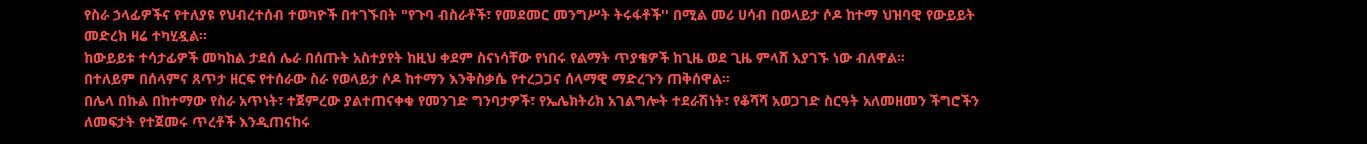የስራ ኃላፊዎችና የተለያዩ የህብረተሰብ ተወካዮች በተገኙበት "የጉባ ብስራቶች፣ የመደመር መንግሥት ትሩፋቶች'' በሚል መሪ ሀሳብ በወላይታ ሶዶ ከተማ ህዝባዊ የውይይት መድረክ ዛሬ ተካሂዷል።
ከውይይቱ ተሳታፊዎች መካከል ታደሰ ሌራ በሰጡት አስተያየት ከዚህ ቀደም ስናነሳቸው የነበሩ የልማት ጥያቄዎች ከጊዜ ወደ ጊዜ ምላሸ እያገኙ ነው ብለዋል።
በተለይም በሰላምና ጸጥታ ዘርፍ የተሰራው ስራ የወላይታ ሶዶ ከተማን እንቅስቃሴ የተረጋጋና ሰላማዊ ማድረጉን ጠቅሰዋል።
በሌላ በኩል በከተማው የስራ አጥነት፣ ተጀምረው ያልተጠናቀቁ የመንገድ ግንባታዎች፣ የኤሌክትሪክ አገልግሎት ተደራሽነት፣ የቆሻሻ አወጋገድ ስርዓት አለመዘመን ችግሮችን ለመፍታት የተጀመሩ ጥረቶች እንዲጠናከሩ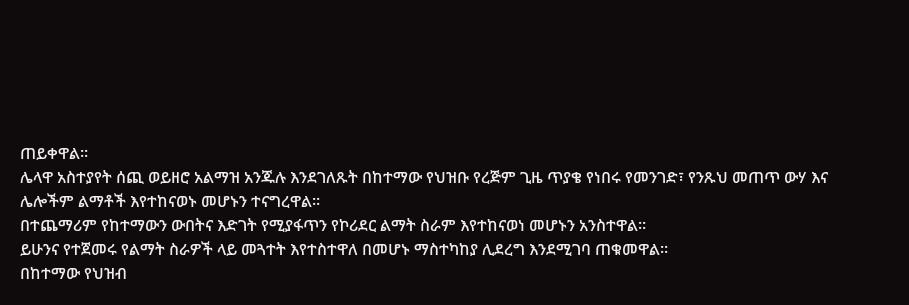ጠይቀዋል።
ሌላዋ አስተያየት ሰጪ ወይዘሮ አልማዝ አንጁሉ እንደገለጹት በከተማው የህዝቡ የረጅም ጊዜ ጥያቄ የነበሩ የመንገድ፣ የንጹህ መጠጥ ውሃ እና ሌሎችም ልማቶች እየተከናወኑ መሆኑን ተናግረዋል።
በተጨማሪም የከተማውን ውበትና እድገት የሚያፋጥን የኮሪደር ልማት ስራም እየተከናወነ መሆኑን አንስተዋል።
ይሁንና የተጀመሩ የልማት ስራዎች ላይ መጓተት እየተስተዋለ በመሆኑ ማስተካከያ ሊደረግ እንደሚገባ ጠቁመዋል።
በከተማው የህዝብ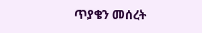ጥያቄን መሰረት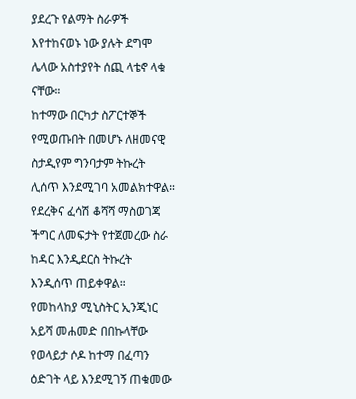ያደረጉ የልማት ስራዎች እየተከናወኑ ነው ያሉት ደግሞ ሌላው አስተያየት ሰጪ ላቴኖ ላቁ ናቸው።
ከተማው በርካታ ስፖርተኞች የሚወጡበት በመሆኑ ለዘመናዊ ስታዲየም ግንባታም ትኩረት ሊሰጥ እንደሚገባ አመልክተዋል።
የደረቅና ፈሳሽ ቆሻሻ ማስወገጃ ችግር ለመፍታት የተጀመረው ስራ ከዳር እንዲደርስ ትኩረት እንዲሰጥ ጠይቀዋል።
የመከላከያ ሚኒስትር ኢንጂነር አይሻ መሐመድ በበኩላቸው የወላይታ ሶዶ ከተማ በፈጣን ዕድገት ላይ እንደሚገኝ ጠቁመው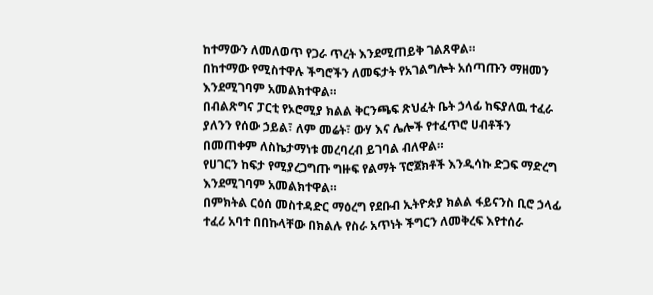ከተማውን ለመለወጥ የጋራ ጥረት እንደሚጠይቅ ገልጸዋል።
በከተማው የሚስተዋሉ ችግሮችን ለመፍታት የአገልግሎት አሰጣጡን ማዘመን እንደሚገባም አመልክተዋል።
በብልጽግና ፓርቲ የኦሮሚያ ክልል ቅርንጫፍ ጽህፈት ቤት ኃላፊ ከፍያለዉ ተፈራ ያለንን የሰው ኃይል፣ ለም መሬት፣ ውሃ እና ሌሎች የተፈጥሮ ሀብቶችን በመጠቀም ለስኬታማነቱ መረባረብ ይገባል ብለዋል።
የሀገርን ከፍታ የሚያረጋግጡ ግዙፍ የልማት ፕሮጀክቶች እንዲሳኩ ድጋፍ ማድረግ እንደሚገባም አመልክተዋል።
በምክትል ርዕሰ መስተዳድር ማዕረግ የደቡብ ኢትዮጵያ ክልል ፋይናንስ ቢሮ ኃላፊ ተፈሪ አባተ በበኩላቸው በክልሉ የስራ አጥነት ችግርን ለመቅረፍ እየተሰራ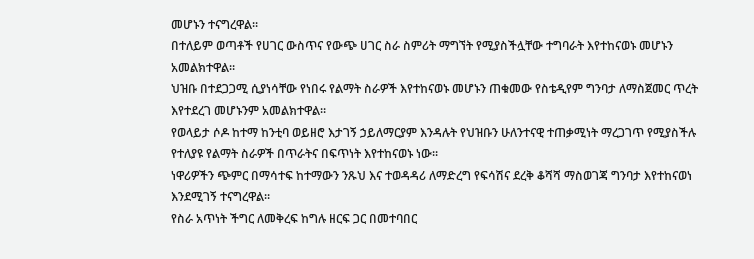መሆኑን ተናግረዋል።
በተለይም ወጣቶች የሀገር ውስጥና የውጭ ሀገር ስራ ስምሪት ማግኘት የሚያስችሏቸው ተግባራት እየተከናወኑ መሆኑን አመልክተዋል።
ህዝቡ በተደጋጋሚ ሲያነሳቸው የነበሩ የልማት ስራዎች እየተከናወኑ መሆኑን ጠቁመው የስቴዲየም ግንባታ ለማስጀመር ጥረት እየተደረገ መሆኑንም አመልክተዋል።
የወላይታ ሶዶ ከተማ ከንቲባ ወይዘሮ እታገኝ ኃይለማርያም እንዳሉት የህዝቡን ሁለንተናዊ ተጠቃሚነት ማረጋገጥ የሚያስችሉ የተለያዩ የልማት ስራዎች በጥራትና በፍጥነት እየተከናወኑ ነው።
ነዋሪዎችን ጭምር በማሳተፍ ከተማውን ንጹህ እና ተወዳዳሪ ለማድረግ የፍሳሽና ደረቅ ቆሻሻ ማስወገጃ ግንባታ እየተከናወነ እንደሚገኝ ተናግረዋል።
የስራ አጥነት ችግር ለመቅረፍ ከግሉ ዘርፍ ጋር በመተባበር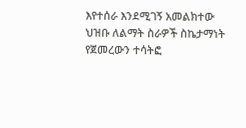እየተሰራ እንደሚገኝ አመልክተው ህዝቡ ለልማት ስራዎች ስኬታማነት የጀመረውን ተሳትፎ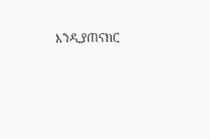እንዲያጠናክር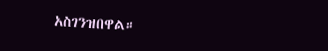አስገንዝበዋል።